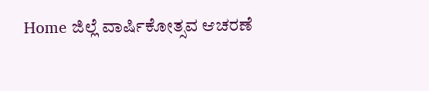Home ಜಿಲ್ಲೆ ವಾರ್ಷಿಕೋತ್ಸವ ಆಚರಣೆ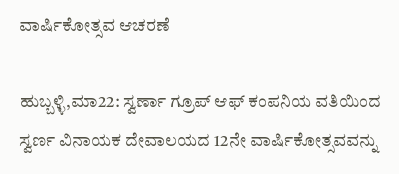ವಾರ್ಷಿಕೋತ್ಸವ ಆಚರಣೆ

ಹುಬ್ಬಳ್ಳಿ,ಮಾ22: ಸ್ವರ್ಣಾ ಗ್ರೂಪ್ ಆಫ್ ಕಂಪನಿಯ ವತಿಯಿಂದ ಸ್ವರ್ಣ ವಿನಾಯಕ ದೇವಾಲಯದ 12ನೇ ವಾರ್ಷಿಕೋತ್ಸವವನ್ನು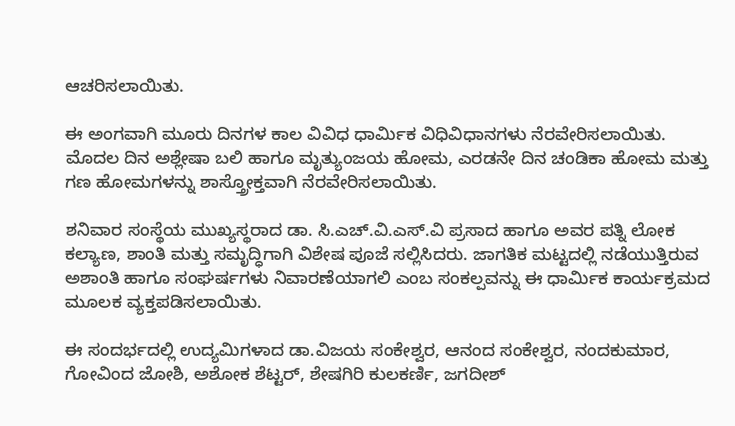ಆಚರಿಸಲಾಯಿತು.

ಈ ಅಂಗವಾಗಿ ಮೂರು ದಿನಗಳ ಕಾಲ ವಿವಿಧ ಧಾರ್ಮಿಕ ವಿಧಿವಿಧಾನಗಳು ನೆರವೇರಿಸಲಾಯಿತು. ಮೊದಲ ದಿನ ಅಶ್ಲೇಷಾ ಬಲಿ ಹಾಗೂ ಮೃತ್ಯುಂಜಯ ಹೋಮ, ಎರಡನೇ ದಿನ ಚಂಡಿಕಾ ಹೋಮ ಮತ್ತು ಗಣ ಹೋಮಗಳನ್ನು ಶಾಸ್ತ್ರೋಕ್ತವಾಗಿ ನೆರವೇರಿಸಲಾಯಿತು.

ಶನಿವಾರ ಸಂಸ್ಥೆಯ ಮುಖ್ಯಸ್ಥರಾದ ಡಾ. ಸಿ.ಎಚ್.ವಿ.ಎಸ್.ವಿ ಪ್ರಸಾದ ಹಾಗೂ ಅವರ ಪತ್ನಿ ಲೋಕ ಕಲ್ಯಾಣ, ಶಾಂತಿ ಮತ್ತು ಸಮೃದ್ಧಿಗಾಗಿ ವಿಶೇಷ ಪೂಜೆ ಸಲ್ಲಿಸಿದರು. ಜಾಗತಿಕ ಮಟ್ಟದಲ್ಲಿ ನಡೆಯುತ್ತಿರುವ ಅಶಾಂತಿ ಹಾಗೂ ಸಂಘರ್ಷಗಳು ನಿವಾರಣೆಯಾಗಲಿ ಎಂಬ ಸಂಕಲ್ಪವನ್ನು ಈ ಧಾರ್ಮಿಕ ಕಾರ್ಯಕ್ರಮದ ಮೂಲಕ ವ್ಯಕ್ತಪಡಿಸಲಾಯಿತು.

ಈ ಸಂದರ್ಭದಲ್ಲಿ ಉದ್ಯಮಿಗಳಾದ ಡಾ.ವಿಜಯ ಸಂಕೇಶ್ವರ, ಆನಂದ ಸಂಕೇಶ್ವರ, ನಂದಕುಮಾರ, ಗೋವಿಂದ ಜೋಶಿ, ಅಶೋಕ ಶೆಟ್ಟರ್, ಶೇಷಗಿರಿ ಕುಲಕರ್ಣಿ, ಜಗದೀಶ್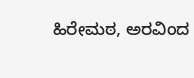ಹಿರೇಮಠ, ಅರವಿಂದ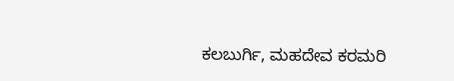ಕಲಬುರ್ಗಿ, ಮಹದೇವ ಕರಮರಿ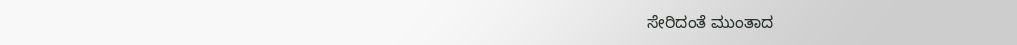ಸೇರಿದಂತೆ ಮುಂತಾದ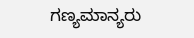ಗಣ್ಯಮಾನ್ಯರು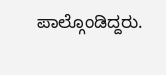ಪಾಲ್ಗೊಂಡಿದ್ದರು.